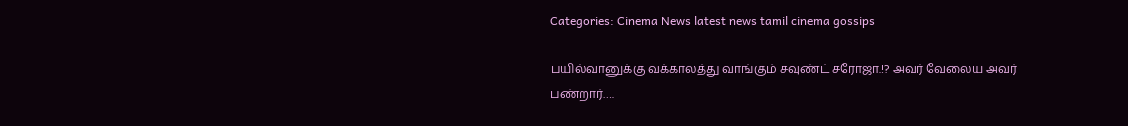Categories: Cinema News latest news tamil cinema gossips

பயில்வானுக்கு வக்காலத்து வாங்கும் சவுண்ட் சரோஜா.!? அவர் வேலைய அவர் பண்றார்….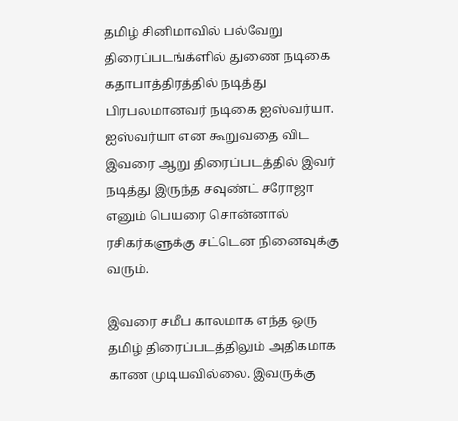தமிழ் சினிமாவில் பல்வேறு திரைப்படங்க்ளில் துணை நடிகை கதாபாத்திரத்தில் நடித்து பிரபலமானவர் நடிகை ஐஸ்வர்யா. ஐஸ்வர்யா என கூறுவதை விட இவரை ஆறு திரைப்படத்தில் இவர் நடித்து இருந்த சவுண்ட் சரோஜா எனும் பெயரை சொன்னால் ரசிகர்களுக்கு சட்டென நினைவுக்கு வரும்.

இவரை சமீப காலமாக எந்த ஒரு தமிழ் திரைப்படத்திலும் அதிகமாக காண முடியவில்லை. இவருக்கு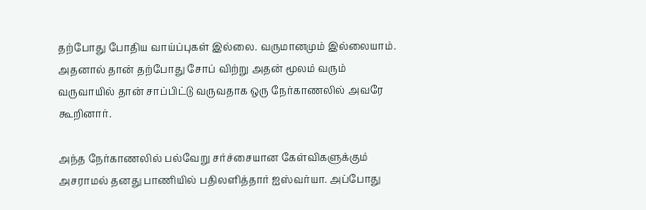தற்போது போதிய வாய்ப்புகள் இல்லை. வருமானமும் இல்லையாம். அதனால் தான் தற்போது சோப் விற்று அதன் மூலம் வரும் வருவாயில் தான் சாப்பிட்டு வருவதாக ஒரு நேர்காணலில் அவரே கூறினார்.

அந்த நேர்காணலில் பல்வேறு சர்ச்சையான கேள்விகளுக்கும் அசராமல் தனது பாணியில் பதிலளித்தார் ஐஸ்வர்யா. அப்போது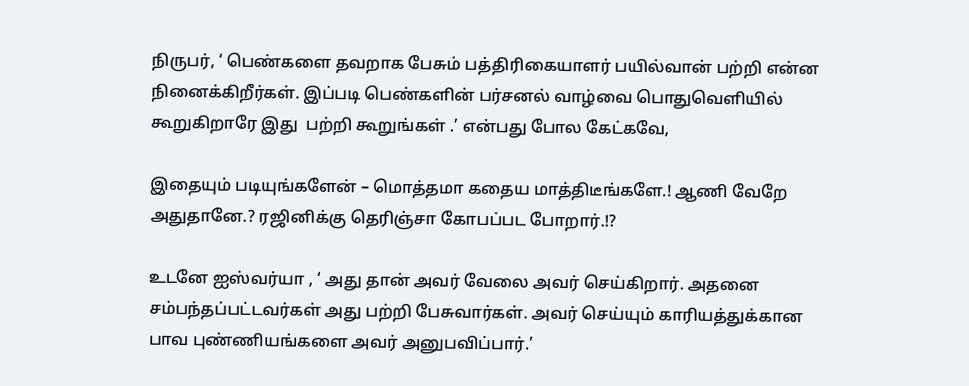நிருபர், ‘ பெண்களை தவறாக பேசும் பத்திரிகையாளர் பயில்வான் பற்றி என்ன நினைக்கிறீர்கள். இப்படி பெண்களின் பர்சனல் வாழ்வை பொதுவெளியில் கூறுகிறாரே இது  பற்றி கூறுங்கள் .’ என்பது போல கேட்கவே,

இதையும் படியுங்களேன் – மொத்தமா கதைய மாத்திடீங்களே.! ஆணி வேறே அதுதானே.? ரஜினிக்கு தெரிஞ்சா கோபப்பட போறார்.!?

உடனே ஐஸ்வர்யா , ‘ அது தான் அவர் வேலை அவர் செய்கிறார். அதனை சம்பந்தப்பட்டவர்கள் அது பற்றி பேசுவார்கள். அவர் செய்யும் காரியத்துக்கான பாவ புண்ணியங்களை அவர் அனுபவிப்பார்.’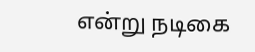என்று நடிகை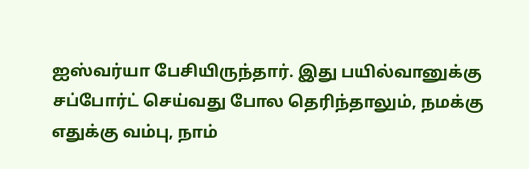ஐஸ்வர்யா பேசியிருந்தார். இது பயில்வானுக்கு சப்போர்ட் செய்வது போல தெரிந்தாலும், நமக்கு எதுக்கு வம்பு, நாம்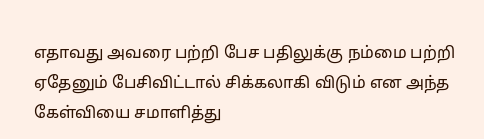எதாவது அவரை பற்றி பேச பதிலுக்கு நம்மை பற்றி ஏதேனும் பேசிவிட்டால் சிக்கலாகி விடும் என அந்த கேள்வியை சமாளித்து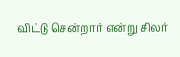விட்டு சென்றார் என்று சிலர்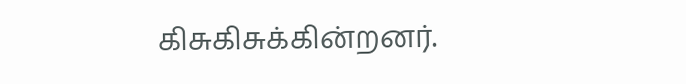கிசுகிசுக்கின்றனர்.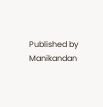Published by
Manikandan